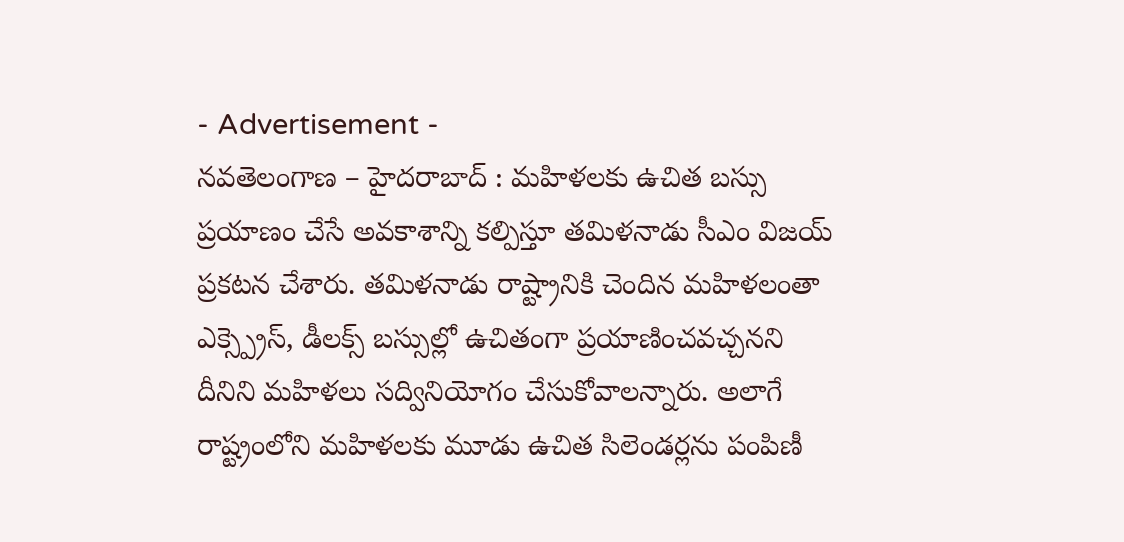- Advertisement -
నవతెలంగాణ – హైదరాబాద్ : మహిళలకు ఉచిత బస్సు ప్రయాణం చేసే అవకాశాన్ని కల్పిస్తూ తమిళనాడు సీఎం విజయ్ ప్రకటన చేశారు. తమిళనాడు రాష్ట్రానికి చెందిన మహిళలంతా ఎక్స్ప్రెస్, డీలక్స్ బస్సుల్లో ఉచితంగా ప్రయాణించవచ్చనని దీనిని మహిళలు సద్వినియోగం చేసుకోవాలన్నారు. అలాగే రాష్ట్రంలోని మహిళలకు మూడు ఉచిత సిలెండర్లను పంపిణీ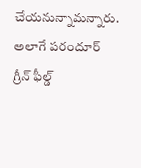చేయనున్నామన్నారు. అలాగే పరందూర్ గ్రీన్ ఫీల్డ్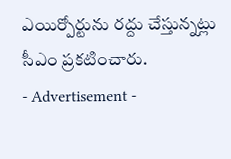ఎయిర్పోర్టును రద్దు చేస్తున్నట్లు సీఎం ప్రకటించారు.
- Advertisement -